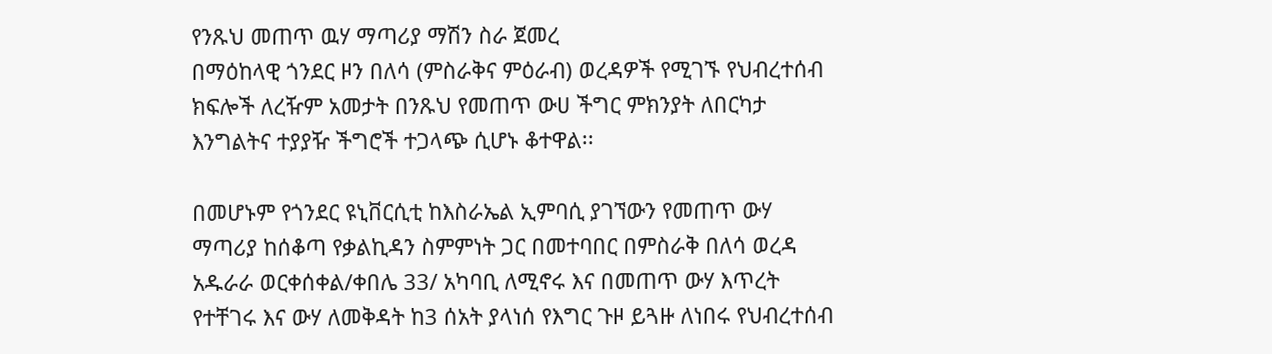የንጹህ መጠጥ ዉሃ ማጣሪያ ማሽን ስራ ጀመረ
በማዕከላዊ ጎንደር ዞን በለሳ (ምስራቅና ምዕራብ) ወረዳዎች የሚገኙ የህብረተሰብ ክፍሎች ለረዥም አመታት በንጹህ የመጠጥ ውሀ ችግር ምክንያት ለበርካታ እንግልትና ተያያዥ ችግሮች ተጋላጭ ሲሆኑ ቆተዋል፡፡

በመሆኑም የጎንደር ዩኒቨርሲቲ ከእስራኤል ኢምባሲ ያገኘውን የመጠጥ ውሃ ማጣሪያ ከሰቆጣ የቃልኪዳን ስምምነት ጋር በመተባበር በምስራቅ በለሳ ወረዳ አዱራራ ወርቀሰቀል/ቀበሌ 33/ አካባቢ ለሚኖሩ እና በመጠጥ ውሃ እጥረት የተቸገሩ እና ውሃ ለመቅዳት ከ3 ሰአት ያላነሰ የእግር ጉዞ ይጓዙ ለነበሩ የህብረተሰብ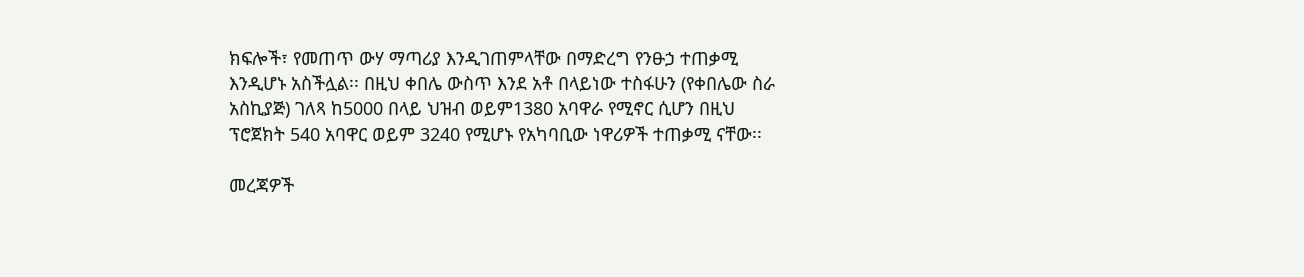ክፍሎች፣ የመጠጥ ውሃ ማጣሪያ እንዲገጠምላቸው በማድረግ የንፁኃ ተጠቃሚ እንዲሆኑ አስችሏል፡፡ በዚህ ቀበሌ ውስጥ እንደ አቶ በላይነው ተስፋሁን (የቀበሌው ስራ አስኪያጅ) ገለጻ ከ5000 በላይ ህዝብ ወይም1380 አባዋራ የሚኖር ሲሆን በዚህ ፕሮጀክት 540 አባዋር ወይም 3240 የሚሆኑ የአካባቢው ነዋሪዎች ተጠቃሚ ናቸው፡፡

መረጃዎች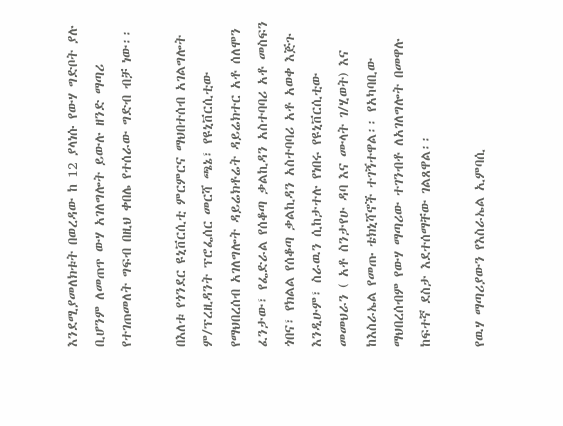እንደሚያመለክቱት በወረዳው ከ 12 ያላነሱ የውሃ ግድቦት ያሉ ቢሆንም ለመጠጥ ውሃ አገለግሎት ይውሉ ዘንድ ማጣሪ የተገጠመለት ግፍብ በዚህ ቀበሌ የተሰራው ግድብ ብቻ ነው፡፡

በእለቱ የጎንደር ዩኒቨርሲቲ ምርምርና ማህበተሰብ አገልግሎት ም/ፕረዚዳንት ፕሮፌሰር መርሻ ጫኔ፣ የዩኒቨርሲቲው የማህበረሰብ አገለግሎት ዳይሬክቶሬት ዳይሬክተር አቶ ሰለሞን ፈንታው፣ የፌድራል የሰቆጣ ቃልኪዳን አስተባባሪ አቶ መስፍን ጎበና፣ የክልል የሰቆጣ ቃልኪዳን አስተባባሪ አቶ አወቀ እጅጉ እንዲሁም፣ ስራዉን ሲከታተሉ የነበሩ የዩኒቨርሲቲው መመህራን ( አቶ ስንታየሁ ዳባ እና ሙላት ገ/ሂወት) እና ከእስራኤል የመጡ ቴክኒሻኖች ተገኝተዋል፡፡ የአካባቢው ማህበረሰብም የውሃ ማጣሪው ተገንብቶ ለአገለግሎት በመዋሉ ከፍተኛ ደስታ እደተሰማቸው ገልጸዋል፡፡

የዉሃ ማጣሪያውን የእስራኤል ኢምባሲ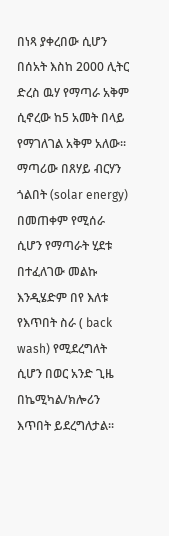በነጻ ያቀረበው ሲሆን በሰአት እስከ 2000 ሊትር ድረስ ዉሃ የማጣራ አቅም ሲኖረው ከ5 አመት በላይ የማገለገል አቅም አለው፡፡ ማጣሪው በጸሃይ ብርሃን ጎልበት (solar energy) በመጠቀም የሚሰራ ሲሆን የማጣራት ሂደቱ በተፈለገው መልኩ እንዲሄድም በየ እለቱ የእጥበት ስራ ( back wash) የሚደረግለት ሲሆን በወር አንድ ጊዜ በኬሚካል/ክሎሪን እጥበት ይደረግለታል፡፡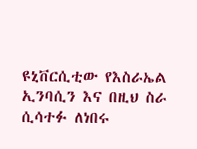ዩኒቨርሲቲው የእስራኤል ኢንባሲን እና በዚህ ስራ ሲሳተፉ ለነበሩ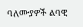ባለሙያዎች ልባዊ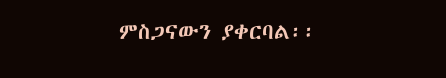ምስጋናውን ያቀርባል፡፡